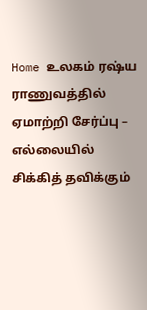Home உலகம் ரஷ்ய ராணுவத்தில் ஏமாற்றி சேர்ப்பு – எல்லையில் சிக்கித் தவிக்கும்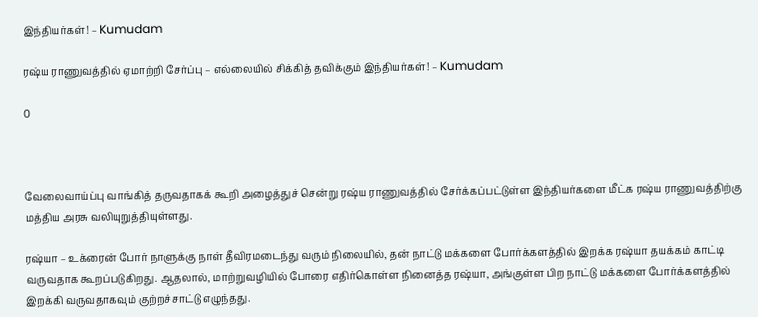இந்தியர்கள்! – Kumudam

ரஷ்ய ராணுவத்தில் ஏமாற்றி சேர்ப்பு – எல்லையில் சிக்கித் தவிக்கும் இந்தியர்கள்! – Kumudam

0



வேலைவாய்ப்பு வாங்கித் தருவதாகக் கூறி அழைத்துச் சென்று ரஷ்ய ராணுவத்தில் சேர்க்கப்பட்டுள்ள இந்தியர்களை மீட்க ரஷ்ய ராணுவத்திற்கு மத்திய அரசு வலியுறுத்தியுள்ளது.

ரஷ்யா – உக்ரைன் போர் நாளுக்கு நாள் தீவிரமடைந்து வரும் நிலையில், தன் நாட்டு மக்களை போர்க்களத்தில் இறக்க ரஷ்யா தயக்கம் காட்டி வருவதாக கூறப்படுகிறது. ஆதலால், மாற்றுவழியில் போரை எதிர்கொள்ள நினைத்த ரஷ்யா, அங்குள்ள பிற நாட்டு மக்களை போர்க்களத்தில் இறக்கி வருவதாகவும் குற்றச்சாட்டு எழுந்தது.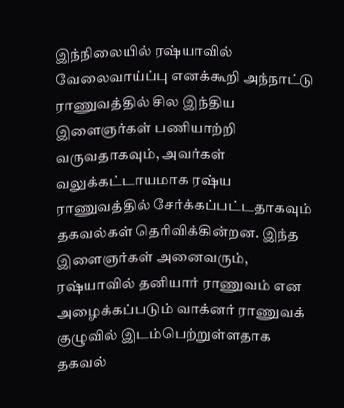இந்நிலையில் ரஷ்யாவில் வேலைவாய்ப்பு எனக்கூறி அந்நாட்டு ராணுவத்தில் சில இந்திய இளைஞர்கள் பணியாற்றி வருவதாகவும், அவர்கள் வலுக்கட்டாயமாக ரஷ்ய ராணுவத்தில் சேர்க்கப்பட்டதாகவும் தகவல்கள் தெரிவிக்கின்றன. இந்த இளைஞர்கள் அனைவரும், ரஷ்யாவில் தனியார் ராணுவம் என அழைக்கப்படும் வாக்னர் ராணுவக் குழுவில் இடம்பெற்றுள்ளதாக தகவல்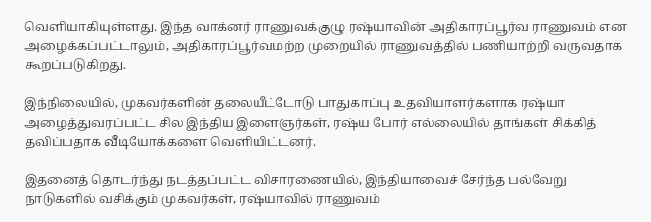வெளியாகியுள்ளது. இந்த வாக்னர் ராணுவக்குழு ரஷ்யாவின் அதிகாரப்பூர்வ ராணுவம் என அழைக்கப்பட்டாலும், அதிகாரப்பூர்வமற்ற முறையில் ராணுவத்தில் பணியாற்றி வருவதாக கூறப்படுகிறது.

இந்நிலையில், முகவர்களின் தலையீட்டோடு பாதுகாப்பு உதவியாளர்களாக ரஷ்யா அழைத்துவரப்பட்ட சில இந்திய இளைஞர்கள், ரஷ்ய போர் எல்லையில் தாங்கள் சிக்கித் தவிப்பதாக வீடியோக்களை வெளியிட்டனர்.

இதனைத் தொடர்ந்து நடத்தப்பட்ட விசாரணையில், இந்தியாவைச் சேர்ந்த பல்வேறு நாடுகளில் வசிக்கும் முகவர்கள், ரஷ்யாவில் ராணுவம்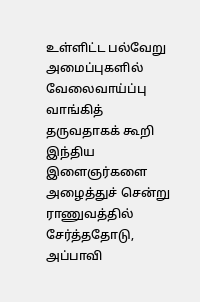உள்ளிட்ட பல்வேறு அமைப்புகளில் வேலைவாய்ப்பு வாங்கித் தருவதாகக் கூறி இந்திய இளைஞர்களை அழைத்துச் சென்று ராணுவத்தில் சேர்த்ததோடு, அப்பாவி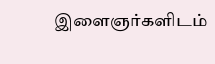இளைஞர்களிடம்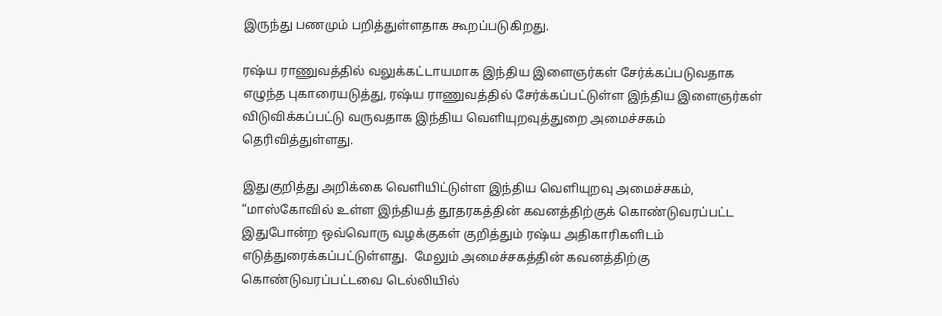இருந்து பணமும் பறித்துள்ளதாக கூறப்படுகிறது.

ரஷ்ய ராணுவத்தில் வலுக்கட்டாயமாக இந்திய இளைஞர்கள் சேர்க்கப்படுவதாக எழுந்த புகாரையடுத்து, ரஷ்ய ராணுவத்தில் சேர்க்கப்பட்டுள்ள இந்திய இளைஞர்கள் விடுவிக்கப்பட்டு வருவதாக இந்திய வெளியுறவுத்துறை அமைச்சகம் தெரிவித்துள்ளது.

இதுகுறித்து அறிக்கை வெளியிட்டுள்ள இந்திய வெளியுறவு அமைச்சகம், “மாஸ்கோவில் உள்ள இந்தியத் தூதரகத்தின் கவனத்திற்குக் கொண்டுவரப்பட்ட இதுபோன்ற ஒவ்வொரு வழக்குகள் குறித்தும் ரஷ்ய அதிகாரிகளிடம் எடுத்துரைக்கப்பட்டுள்ளது.  மேலும் அமைச்சகத்தின் கவனத்திற்கு கொண்டுவரப்பட்டவை டெல்லியில்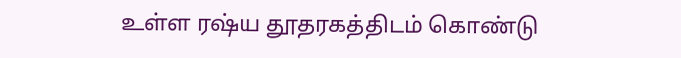உள்ள ரஷ்ய தூதரகத்திடம் கொண்டு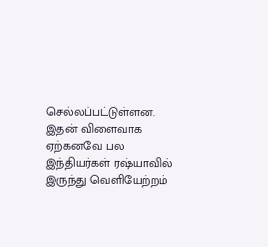செல்லப்பட்டுள்ளன. இதன் விளைவாக ஏற்கனவே பல இந்தியர்கள் ரஷ்யாவில் இருந்து வெளியேற்றம்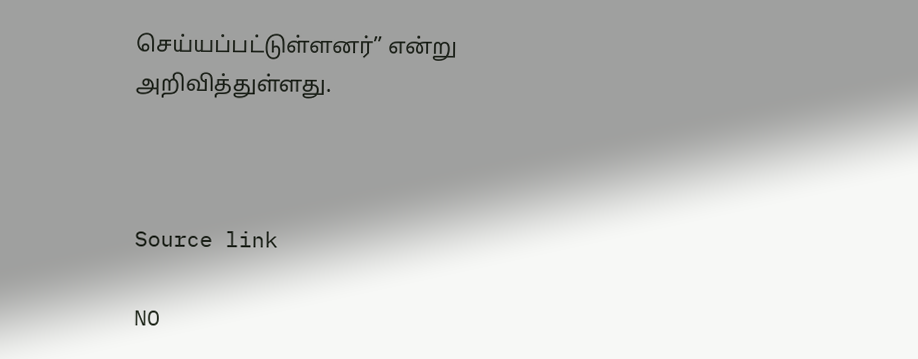செய்யப்பட்டுள்ளனர்” என்று அறிவித்துள்ளது.



Source link

NO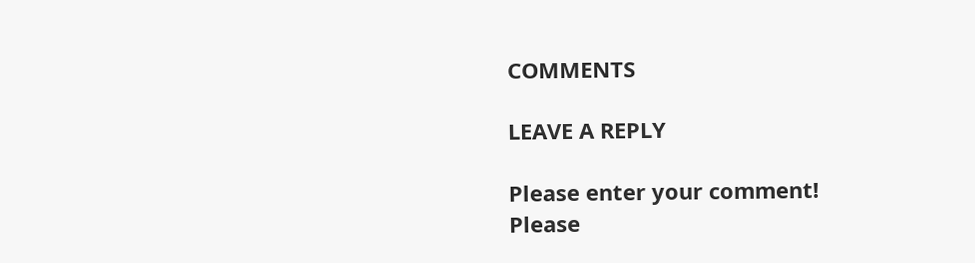COMMENTS

LEAVE A REPLY

Please enter your comment!
Please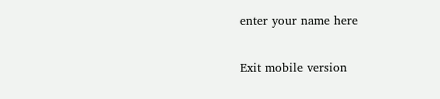enter your name here

Exit mobile version